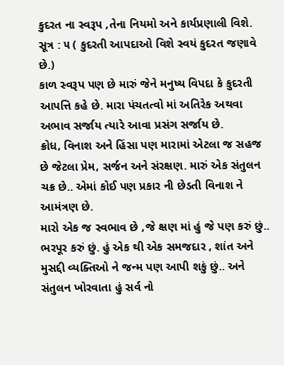કુદરત ના સ્વરૂપ ,તેના નિયમો અને કાર્યપ્રણાલી વિશે.
સૂત્ર : ૫ ( કુદરતી આપદાઓ વિશે સ્વયં કુદરત જણાવે છે.)
કાળ સ્વરૂપ પણ છે મારું જેને મનુષ્ય વિપદા કે કુદરતી આપત્તિ કહે છે. મારા પંચતત્વો માં અતિરેક અથવા અભાવ સર્જાય ત્યારે આવા પ્રસંગ સર્જાય છે.
ક્રોધ, વિનાશ અને હિંસા પણ મારામાં એટલા જ સહજ છે જેટલા પ્રેમ, સર્જન અને સંરક્ષણ. મારું એક સંતુલન ચક્ર છે.. એમાં કોઈ પણ પ્રકાર ની છેડતી વિનાશ ને આમંત્રણ છે.
મારો એક જ સ્વભાવ છે ,જે ક્ષણ માં હું જે પણ કરું છું.. ભરપૂર કરું છું. હું એક થી એક સમજદાર , શાંત અને મુસદ્દી વ્યક્તિઓ ને જન્મ પણ આપી શકું છું.. અને સંતુલન ખોરવાતા હું સર્વ નો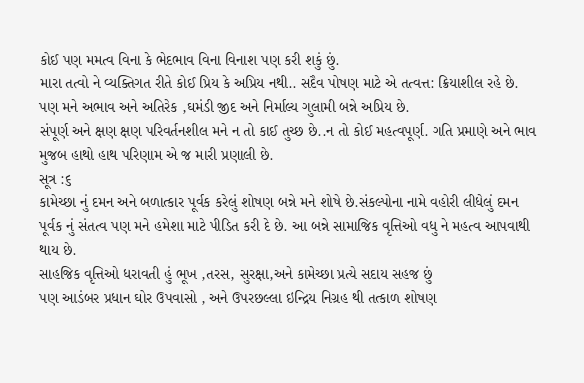કોઈ પણ મમત્વ વિના કે ભેદભાવ વિના વિનાશ પણ કરી શકું છું.
મારા તત્વો ને વ્યક્તિગત રીતે કોઈ પ્રિય કે અપ્રિય નથી.. સદૈવ પોષણ માટે એ તત્વત્ત: ક્રિયાશીલ રહે છે. પણ મને અભાવ અને અતિરેક ,ઘમંડી જીદ અને નિર્માલ્ય ગુલામી બન્ને અપ્રિય છે.
સંપૂર્ણ અને ક્ષણ ક્ષણ પરિવર્તનશીલ મને ન તો કાઈ તુચ્છ છે..ન તો કોઈ મહત્વપૂર્ણ. ગતિ પ્રમાણે અને ભાવ મુજબ હાથો હાથ પરિણામ એ જ મારી પ્રણાલી છે.
સૂત્ર :૬
કામેચ્છા નું દમન અને બળાત્કાર પૂર્વક કરેલું શોષણ બન્ને મને શોષે છે.સંકલ્પોના નામે વહોરી લીધેલું દમન પૂર્વક નું સંતત્વ પણ મને હમેશા માટે પીડિત કરી દે છે. આ બન્ને સામાજિક વૃત્તિઓ વધુ ને મહત્વ આપવાથી થાય છે.
સાહજિક વૃત્તિઓ ધરાવતી હું ભૂખ ,તરસ, સુરક્ષા,અને કામેચ્છા પ્રત્યે સદાય સહજ છું
પણ આડંબર પ્રધાન ઘોર ઉપવાસો , અને ઉપરછલ્લા ઇન્દ્રિય નિગ્રહ થી તત્કાળ શોષણ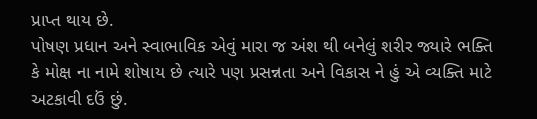પ્રાપ્ત થાય છે.
પોષણ પ્રધાન અને સ્વાભાવિક એવું મારા જ અંશ થી બનેલું શરીર જ્યારે ભક્તિ કે મોક્ષ ના નામે શોષાય છે ત્યારે પણ પ્રસન્નતા અને વિકાસ ને હું એ વ્યક્તિ માટે અટકાવી દઉં છું.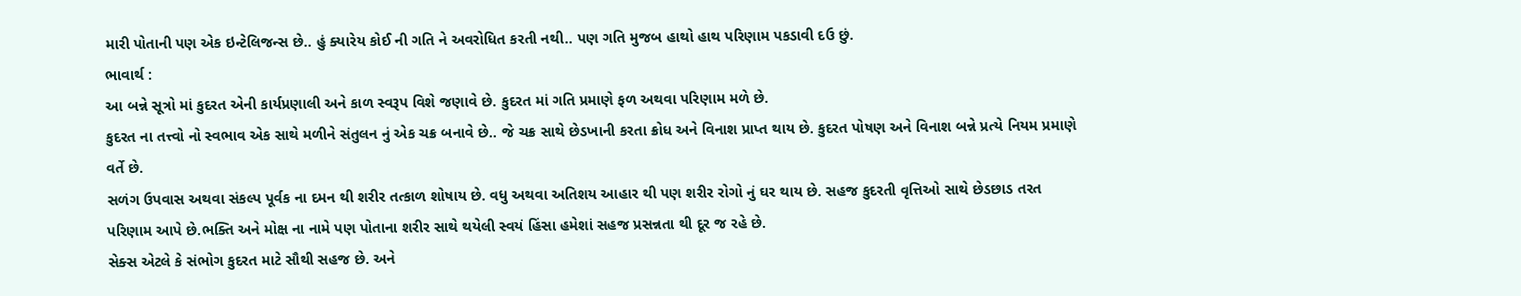મારી પોતાની પણ એક ઇન્ટેલિજન્સ છે.. હું ક્યારેય કોઈ ની ગતિ ને અવરોધિત કરતી નથી.. પણ ગતિ મુજબ હાથો હાથ પરિણામ પકડાવી દઉ છું.
ભાવાર્થ :
આ બન્ને સૂત્રો માં કુદરત એની કાર્યપ્રણાલી અને કાળ સ્વરૂપ વિશે જણાવે છે. કુદરત માં ગતિ પ્રમાણે ફળ અથવા પરિણામ મળે છે.
કુદરત ના તત્ત્વો નો સ્વભાવ એક સાથે મળીને સંતુલન નું એક ચક્ર બનાવે છે.. જે ચક્ર સાથે છેડખાની કરતા ક્રોધ અને વિનાશ પ્રાપ્ત થાય છે. કુદરત પોષણ અને વિનાશ બન્ને પ્રત્યે નિયમ પ્રમાણે વર્તે છે.
સળંગ ઉપવાસ અથવા સંકલ્પ પૂર્વક ના દમન થી શરીર તત્કાળ શોષાય છે. વધુ અથવા અતિશય આહાર થી પણ શરીર રોગો નું ઘર થાય છે. સહજ કુદરતી વૃત્તિઓ સાથે છેડછાડ તરત પરિણામ આપે છે.ભક્તિ અને મોક્ષ ના નામે પણ પોતાના શરીર સાથે થયેલી સ્વયં હિંસા હમેશાં સહજ પ્રસન્નતા થી દૂર જ રહે છે.
સેક્સ એટલે કે સંભોગ કુદરત માટે સૌથી સહજ છે. અને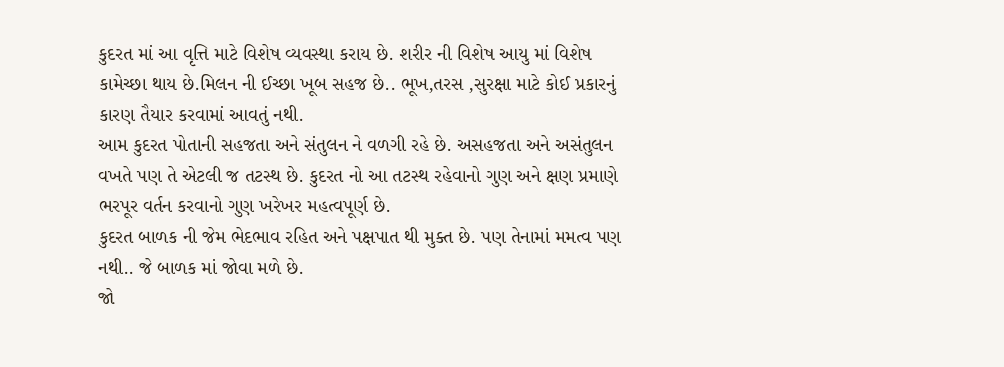કુદરત માં આ વૃત્તિ માટે વિશેષ વ્યવસ્થા કરાય છે. શરીર ની વિશેષ આયુ માં વિશેષ કામેચ્છા થાય છે.મિલન ની ઈચ્છા ખૂબ સહજ છે.. ભૂખ,તરસ ,સુરક્ષા માટે કોઈ પ્રકારનું કારણ તૈયાર કરવામાં આવતું નથી.
આમ કુદરત પોતાની સહજતા અને સંતુલન ને વળગી રહે છે. અસહજતા અને અસંતુલન વખતે પણ તે એટલી જ તટસ્થ છે. કુદરત નો આ તટસ્થ રહેવાનો ગુણ અને ક્ષણ પ્રમાણે ભરપૂર વર્તન કરવાનો ગુણ ખરેખર મહત્વપૂર્ણ છે.
કુદરત બાળક ની જેમ ભેદભાવ રહિત અને પક્ષપાત થી મુક્ત છે. પણ તેનામાં મમત્વ પણ નથી.. જે બાળક માં જોવા મળે છે.
જો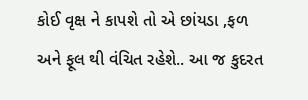કોઈ વૃક્ષ ને કાપશે તો એ છાંયડા ,ફળ અને ફૂલ થી વંચિત રહેશે.. આ જ કુદરત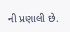ની પ્રણાલી છે.